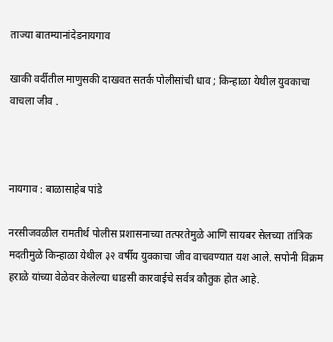ताज्या बातम्यानांदेडनायगाव

खाकी वर्दीतील माणुसकी दाखवत सतर्क पोलीसांची धाव ; किन्हाळा येथील युवकाचा वाचला जीव .



नायगाव : बाळासाहेब पांडे

नरसीजवळील रामतीर्थ पोलीस प्रशासनाच्या तत्परतेमुळे आणि सायबर सेलच्या तांत्रिक मदतीमुळे किन्हाळा येथील ३२ वर्षीय युवकाचा जीव वाचवण्यात यश आले. सपोनी विक्रम हराळे यांच्या वेळेवर केलेल्या धाडसी कारवाईचे सर्वत्र कौतुक होत आहे.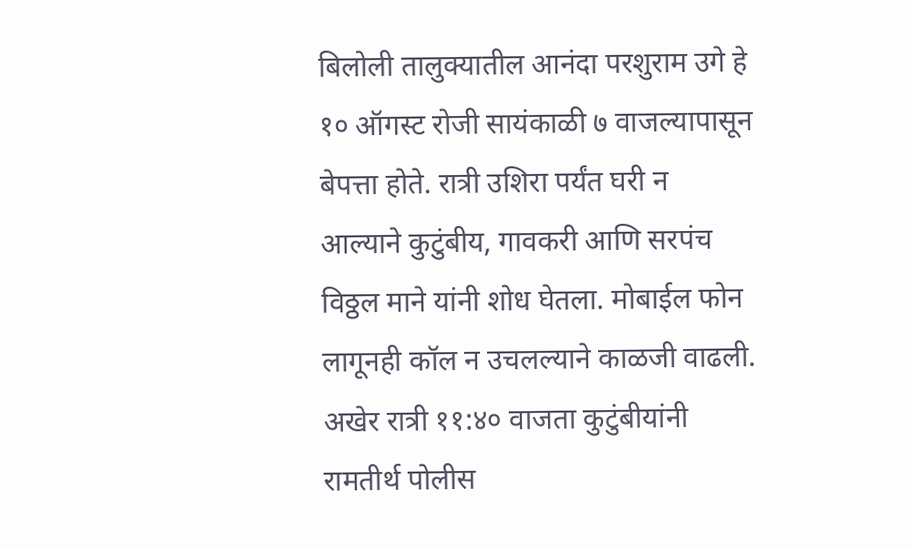बिलोली तालुक्यातील आनंदा परशुराम उगे हे १० ऑगस्ट रोजी सायंकाळी ७ वाजल्यापासून बेपत्ता होते. रात्री उशिरा पर्यंत घरी न आल्याने कुटुंबीय, गावकरी आणि सरपंच विठ्ठल माने यांनी शोध घेतला. मोबाईल फोन लागूनही कॉल न उचलल्याने काळजी वाढली. अखेर रात्री ११:४० वाजता कुटुंबीयांनी रामतीर्थ पोलीस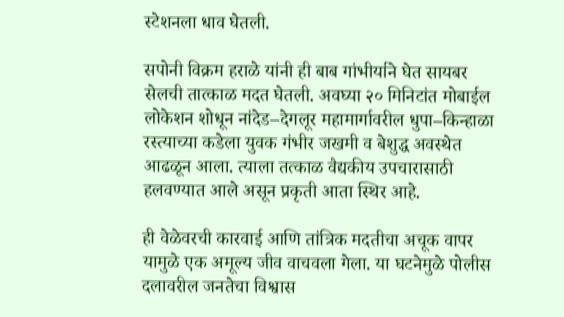स्टेशनला धाव घेतली.

सपोनी विक्रम हराळे यांनी ही बाब गांभीर्याने घेत सायबर सेलची तात्काळ मदत घेतली. अवघ्या २० मिनिटांत मोबाईल लोकेशन शोधून नांदेड–देगलूर महामार्गावरील धुपा–किन्हाळा रस्त्याच्या कडेला युवक गंभीर जखमी व बेशुद्ध अवस्थेत आढळून आला. त्याला तत्काळ वैद्यकीय उपचारासाठी हलवण्यात आले असून प्रकृती आता स्थिर आहे.

ही वेळेवरची कारवाई आणि तांत्रिक मदतीचा अचूक वापर यामुळे एक अमूल्य जीव वाचवला गेला. या घटनेमुळे पोलीस दलावरील जनतेचा विश्वास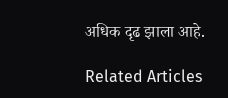अधिक दृढ झाला आहे.

Related Articles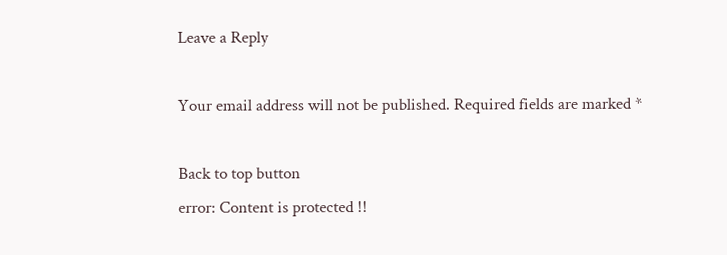Leave a Reply

Your email address will not be published. Required fields are marked *

Back to top button
error: Content is protected !!